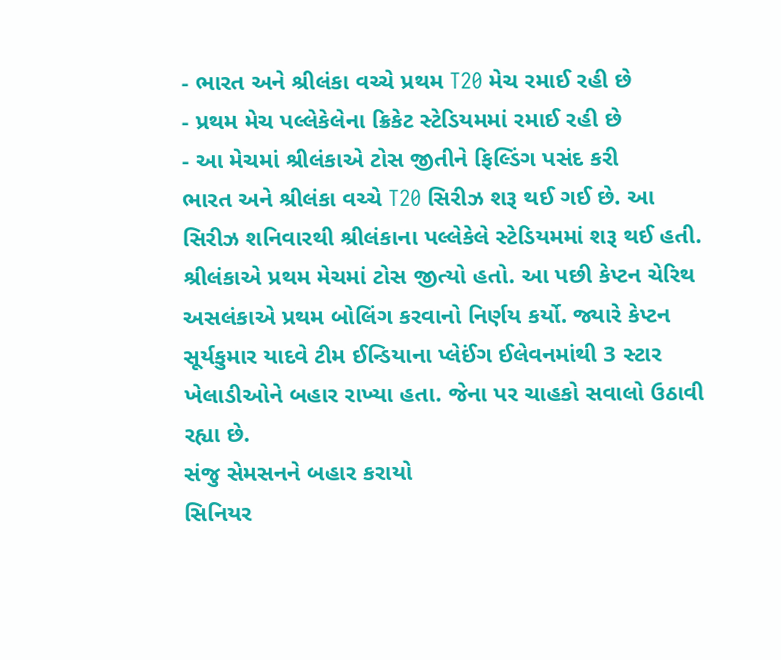- ભારત અને શ્રીલંકા વચ્ચે પ્રથમ T20 મેચ રમાઈ રહી છે
- પ્રથમ મેચ પલ્લેકેલેના ક્રિકેટ સ્ટેડિયમમાં રમાઈ રહી છે
- આ મેચમાં શ્રીલંકાએ ટોસ જીતીને ફિલ્ડિંગ પસંદ કરી
ભારત અને શ્રીલંકા વચ્ચે T20 સિરીઝ શરૂ થઈ ગઈ છે. આ સિરીઝ શનિવારથી શ્રીલંકાના પલ્લેકેલે સ્ટેડિયમમાં શરૂ થઈ હતી. શ્રીલંકાએ પ્રથમ મેચમાં ટોસ જીત્યો હતો. આ પછી કેપ્ટન ચેરિથ અસલંકાએ પ્રથમ બોલિંગ કરવાનો નિર્ણય કર્યો. જ્યારે કેપ્ટન સૂર્યકુમાર યાદવે ટીમ ઈન્ડિયાના પ્લેઈંગ ઈલેવનમાંથી 3 સ્ટાર ખેલાડીઓને બહાર રાખ્યા હતા. જેના પર ચાહકો સવાલો ઉઠાવી રહ્યા છે.
સંજુ સેમસનને બહાર કરાયો
સિનિયર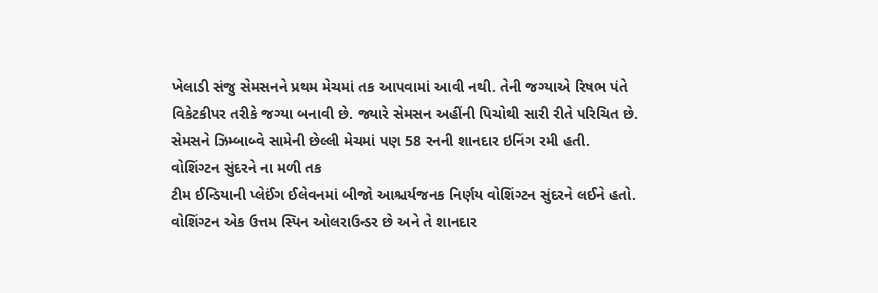ખેલાડી સંજુ સેમસનને પ્રથમ મેચમાં તક આપવામાં આવી નથી. તેની જગ્યાએ રિષભ પંતે વિકેટકીપર તરીકે જગ્યા બનાવી છે. જ્યારે સેમસન અહીંની પિચોથી સારી રીતે પરિચિત છે. સેમસને ઝિમ્બાબ્વે સામેની છેલ્લી મેચમાં પણ 58 રનની શાનદાર ઇનિંગ રમી હતી.
વોશિંગ્ટન સુંદરને ના મળી તક
ટીમ ઈન્ડિયાની પ્લેઈંગ ઈલેવનમાં બીજો આશ્ચર્યજનક નિર્ણય વોશિંગ્ટન સુંદરને લઈને હતો. વોશિંગ્ટન એક ઉત્તમ સ્પિન ઓલરાઉન્ડર છે અને તે શાનદાર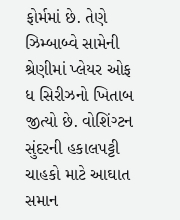ફોર્મમાં છે. તેણે ઝિમ્બાબ્વે સામેની શ્રેણીમાં પ્લેયર ઓફ ધ સિરીઝનો ખિતાબ જીત્યો છે. વોશિંગ્ટન સુંદરની હકાલપટ્ટી ચાહકો માટે આઘાત સમાન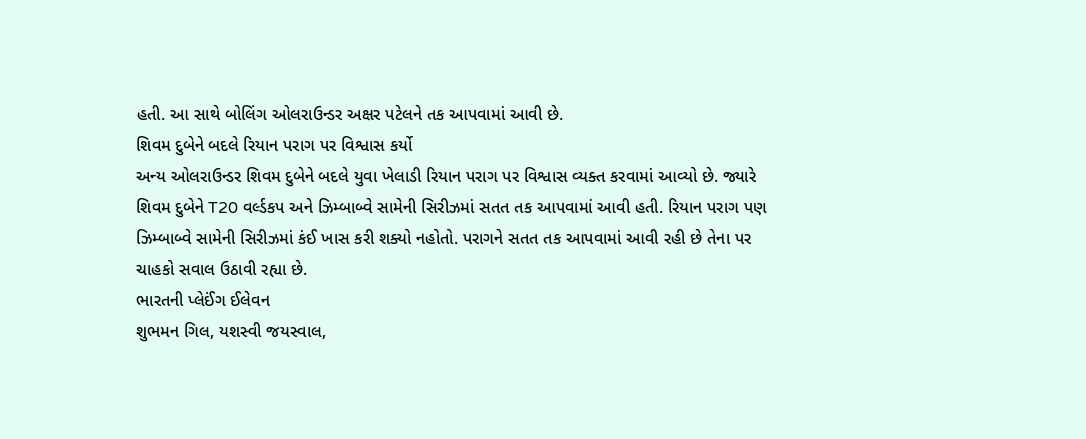હતી. આ સાથે બોલિંગ ઓલરાઉન્ડર અક્ષર પટેલને તક આપવામાં આવી છે.
શિવમ દુબેને બદલે રિયાન પરાગ પર વિશ્વાસ કર્યો
અન્ય ઓલરાઉન્ડર શિવમ દુબેને બદલે યુવા ખેલાડી રિયાન પરાગ પર વિશ્વાસ વ્યક્ત કરવામાં આવ્યો છે. જ્યારે શિવમ દુબેને T20 વર્લ્ડકપ અને ઝિમ્બાબ્વે સામેની સિરીઝમાં સતત તક આપવામાં આવી હતી. રિયાન પરાગ પણ ઝિમ્બાબ્વે સામેની સિરીઝમાં કંઈ ખાસ કરી શક્યો નહોતો. પરાગને સતત તક આપવામાં આવી રહી છે તેના પર ચાહકો સવાલ ઉઠાવી રહ્યા છે.
ભારતની પ્લેઈંગ ઈલેવન
શુભમન ગિલ, યશસ્વી જયસ્વાલ,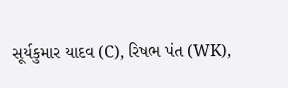સૂર્યકુમાર યાદવ (C), રિષભ પંત (WK),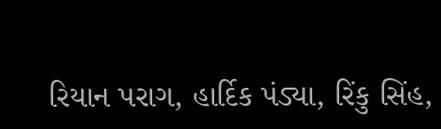રિયાન પરાગ, હાર્દિક પંડ્યા, રિંકુ સિંહ,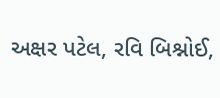અક્ષર પટેલ, રવિ બિશ્નોઈ,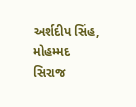અર્શદીપ સિંહ, મોહમ્મદ સિરાજ